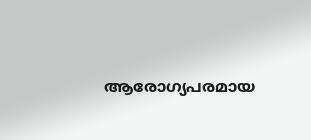ആരോഗ്യപരമായ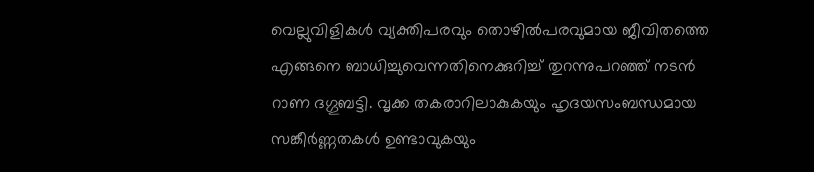വെല്ലുവിളികൾ വ്യക്തിപരവും തൊഴിൽപരവുമായ ജീവിതത്തെ എങ്ങനെ ബാധിച്ചുവെന്നതിനെക്കുറിച്ച് തുറന്നുപറഞ്ഞ് നടൻ റാണ ദഗ്ഗുബട്ടി. വൃക്ക തകരാറിലാകുകയും ഹൃദയസംബന്ധമായ സങ്കീർണ്ണതകൾ ഉണ്ടാവുകയും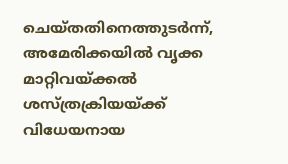ചെയ്തതിനെത്തുടർന്ന്, അമേരിക്കയിൽ വൃക്ക മാറ്റിവയ്ക്കൽ ശസ്ത്രക്രിയയ്ക്ക് വിധേയനായ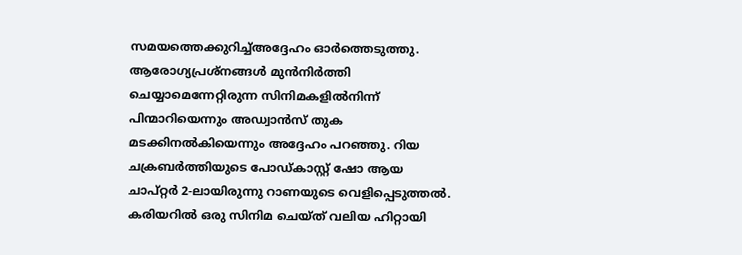സമയത്തെക്കുറിച്ച്അദ്ദേഹം ഓർത്തെടുത്തു. ആരോഗ്യപ്രശ്നങ്ങൾ മുൻനിർത്തി ചെയ്യാമെന്നേറ്റിരുന്ന സിനിമകളിൽനിന്ന് പിന്മാറിയെന്നും അഡ്വാൻസ് തുക മടക്കിനൽകിയെന്നും അദ്ദേഹം പറഞ്ഞു. റിയ ചക്രബർത്തിയുടെ പോഡ്കാസ്റ്റ് ഷോ ആയ ചാപ്റ്റർ 2-ലായിരുന്നു റാണയുടെ വെളിപ്പെടുത്തൽ.
കരിയറിൽ ഒരു സിനിമ ചെയ്ത് വലിയ ഹിറ്റായി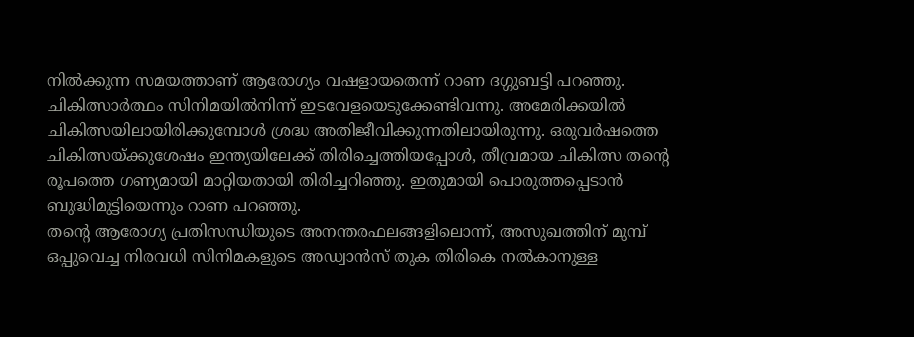നിൽക്കുന്ന സമയത്താണ് ആരോഗ്യം വഷളായതെന്ന് റാണ ദഗ്ഗുബട്ടി പറഞ്ഞു. ചികിത്സാർത്ഥം സിനിമയിൽനിന്ന് ഇടവേളയെടുക്കേണ്ടിവന്നു. അമേരിക്കയിൽ ചികിത്സയിലായിരിക്കുമ്പോൾ ശ്രദ്ധ അതിജീവിക്കുന്നതിലായിരുന്നു. ഒരുവർഷത്തെ ചികിത്സയ്ക്കുശേഷം ഇന്ത്യയിലേക്ക് തിരിച്ചെത്തിയപ്പോൾ, തീവ്രമായ ചികിത്സ തന്റെ രൂപത്തെ ഗണ്യമായി മാറ്റിയതായി തിരിച്ചറിഞ്ഞു. ഇതുമായി പൊരുത്തപ്പെടാൻ ബുദ്ധിമുട്ടിയെന്നും റാണ പറഞ്ഞു.
തന്റെ ആരോഗ്യ പ്രതിസന്ധിയുടെ അനന്തരഫലങ്ങളിലൊന്ന്, അസുഖത്തിന് മുമ്പ് ഒപ്പുവെച്ച നിരവധി സിനിമകളുടെ അഡ്വാൻസ് തുക തിരികെ നൽകാനുള്ള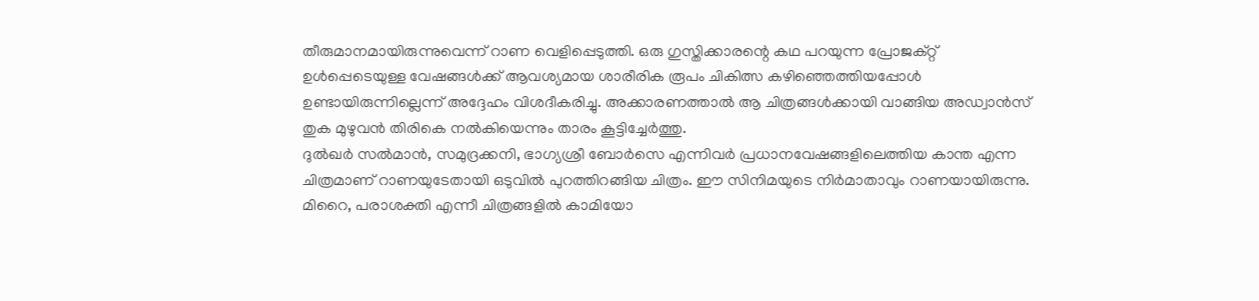തീരുമാനമായിരുന്നുവെന്ന് റാണ വെളിപ്പെടുത്തി. ഒരു ഗുസ്തിക്കാരന്റെ കഥ പറയുന്ന പ്രോജക്റ്റ് ഉൾപ്പെടെയുള്ള വേഷങ്ങൾക്ക് ആവശ്യമായ ശാരീരിക രൂപം ചികിത്സ കഴിഞ്ഞെത്തിയപ്പോൾ ഉണ്ടായിരുന്നില്ലെന്ന് അദ്ദേഹം വിശദീകരിച്ചു. അക്കാരണത്താൽ ആ ചിത്രങ്ങൾക്കായി വാങ്ങിയ അഡ്വാൻസ് തുക മുഴുവൻ തിരികെ നൽകിയെന്നും താരം കൂട്ടിച്ചേർത്തു.
ദുൽഖർ സൽമാൻ, സമുദ്രക്കനി, ഭാഗ്യശ്രീ ബോർസെ എന്നിവർ പ്രധാനവേഷങ്ങളിലെത്തിയ കാന്ത എന്ന ചിത്രമാണ് റാണയുടേതായി ഒടുവിൽ പുറത്തിറങ്ങിയ ചിത്രം. ഈ സിനിമയുടെ നിർമാതാവും റാണയായിരുന്നു. മിറൈ, പരാശക്തി എന്നീ ചിത്രങ്ങളിൽ കാമിയോ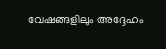വേഷങ്ങളിലും അദ്ദേഹം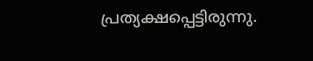പ്രത്യക്ഷപ്പെട്ടിരുന്നു.